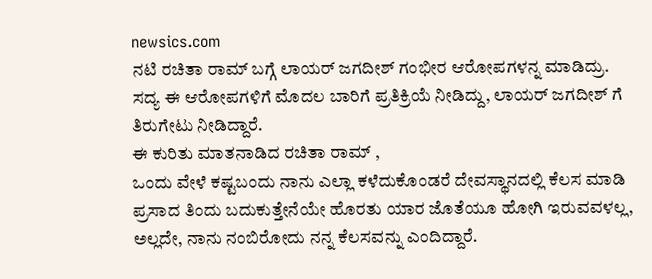newsics.com
ನಟಿ ರಚಿತಾ ರಾಮ್ ಬಗ್ಗೆ ಲಾಯರ್ ಜಗದೀಶ್ ಗಂಭೀರ ಆರೋಪಗಳನ್ನ ಮಾಡಿದ್ರು. ಸದ್ಯ ಈ ಆರೋಪಗಳಿಗೆ ಮೊದಲ ಬಾರಿಗೆ ಪ್ರತಿಕ್ರಿಯೆ ನೀಡಿದ್ದು, ಲಾಯರ್ ಜಗದೀಶ್ ಗೆ ತಿರುಗೇಟು ನೀಡಿದ್ದಾರೆ.
ಈ ಕುರಿತು ಮಾತನಾಡಿದ ರಚಿತಾ ರಾಮ್ ,
ಒಂದು ವೇಳೆ ಕಷ್ಟಬಂದು ನಾನು ಎಲ್ಲಾ ಕಳೆದುಕೊಂಡರೆ ದೇವಸ್ಥಾನದಲ್ಲಿ ಕೆಲಸ ಮಾಡಿ ಪ್ರಸಾದ ತಿಂದು ಬದುಕುತ್ತೇನೆಯೇ ಹೊರತು ಯಾರ ಜೊತೆಯೂ ಹೋಗಿ ಇರುವವಳಲ್ಲ, ಅಲ್ಲದೇ, ನಾನು ನಂಬಿರೋದು ನನ್ನ ಕೆಲಸವನ್ನು ಎಂದಿದ್ದಾರೆ.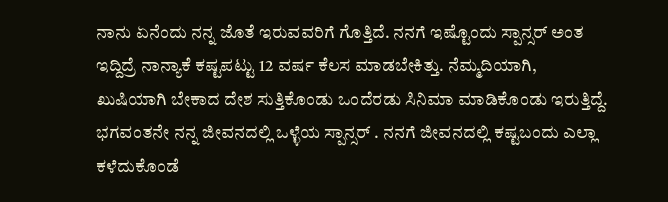ನಾನು ಏನೆಂದು ನನ್ನ ಜೊತೆ ಇರುವವರಿಗೆ ಗೊತ್ತಿದೆ. ನನಗೆ ಇಷ್ಟೊಂದು ಸ್ಪಾನ್ಸರ್ ಅಂತ ಇದ್ದಿದ್ರೆ ನಾನ್ಯಾಕೆ ಕಷ್ಟಪಟ್ಟು 12 ವರ್ಷ ಕೆಲಸ ಮಾಡಬೇಕಿತ್ತು. ನೆಮ್ಮದಿಯಾಗಿ, ಖುಷಿಯಾಗಿ ಬೇಕಾದ ದೇಶ ಸುತ್ತಿಕೊಂಡು ಒಂದೆರಡು ಸಿನಿಮಾ ಮಾಡಿಕೊಂಡು ಇರುತ್ತಿದ್ದೆ. ಭಗವಂತನೇ ನನ್ನ ಜೀವನದಲ್ಲಿ ಒಳ್ಳೆಯ ಸ್ಪಾನ್ಸರ್ . ನನಗೆ ಜೀವನದಲ್ಲಿ ಕಷ್ಟಬಂದು ಎಲ್ಲಾ ಕಳೆದುಕೊಂಡೆ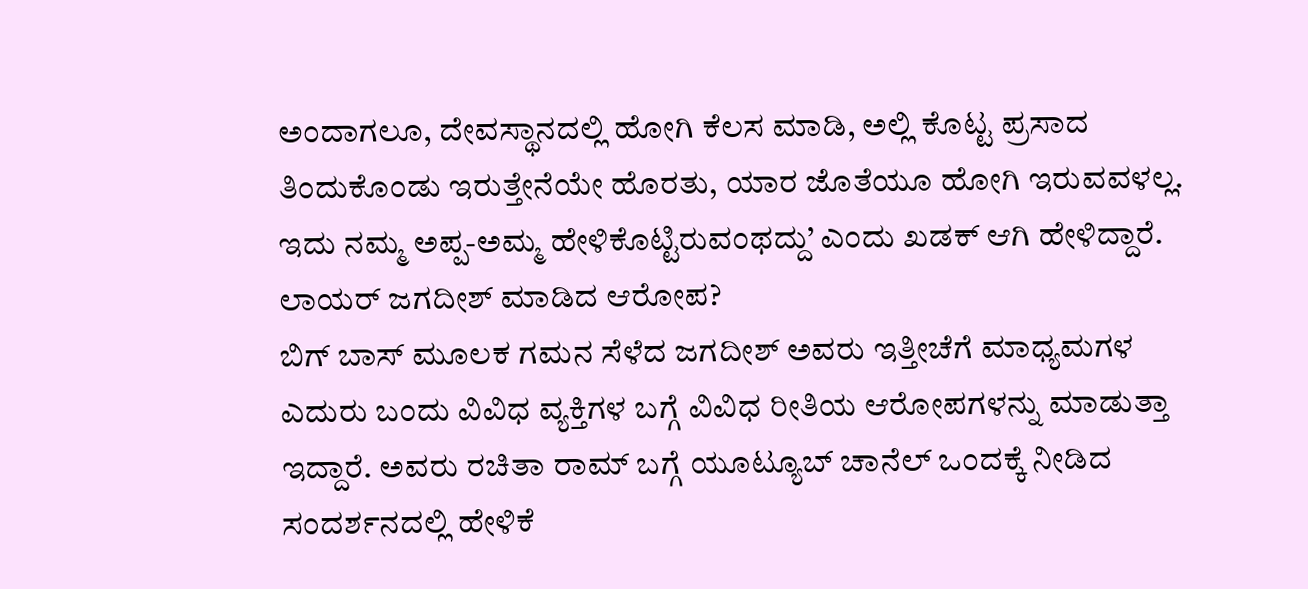ಅಂದಾಗಲೂ, ದೇವಸ್ಥಾನದಲ್ಲಿ ಹೋಗಿ ಕೆಲಸ ಮಾಡಿ, ಅಲ್ಲಿ ಕೊಟ್ಟ ಪ್ರಸಾದ ತಿಂದುಕೊಂಡು ಇರುತ್ತೇನೆಯೇ ಹೊರತು, ಯಾರ ಜೊತೆಯೂ ಹೋಗಿ ಇರುವವಳಲ್ಲ. ಇದು ನಮ್ಮ ಅಪ್ಪ-ಅಮ್ಮ ಹೇಳಿಕೊಟ್ಟಿರುವಂಥದ್ದು’ ಎಂದು ಖಡಕ್ ಆಗಿ ಹೇಳಿದ್ದಾರೆ.
ಲಾಯರ್ ಜಗದೀಶ್ ಮಾಡಿದ ಆರೋಪ?
ಬಿಗ್ ಬಾಸ್ ಮೂಲಕ ಗಮನ ಸೆಳೆದ ಜಗದೀಶ್ ಅವರು ಇತ್ತೀಚೆಗೆ ಮಾಧ್ಯಮಗಳ ಎದುರು ಬಂದು ವಿವಿಧ ವ್ಯಕ್ತಿಗಳ ಬಗ್ಗೆ ವಿವಿಧ ರೀತಿಯ ಆರೋಪಗಳನ್ನು ಮಾಡುತ್ತಾ ಇದ್ದಾರೆ. ಅವರು ರಚಿತಾ ರಾಮ್ ಬಗ್ಗೆ ಯೂಟ್ಯೂಬ್ ಚಾನೆಲ್ ಒಂದಕ್ಕೆ ನೀಡಿದ ಸಂದರ್ಶನದಲ್ಲಿ ಹೇಳಿಕೆ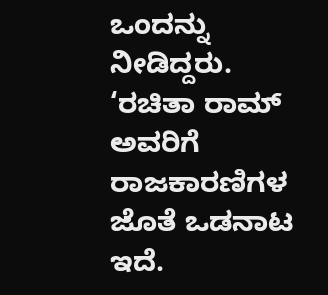ಒಂದನ್ನು ನೀಡಿದ್ದರು. ‘ರಚಿತಾ ರಾಮ್ ಅವರಿಗೆ ರಾಜಕಾರಣಿಗಳ ಜೊತೆ ಒಡನಾಟ ಇದೆ.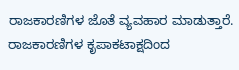ರಾಜಕಾರಣಿಗಳ ಜೊತೆ ವ್ಯವಹಾರ ಮಾಡುತ್ತಾರೆ. ರಾಜಕಾರಣಿಗಳ ಕೃಪಾಕಟಾಕ್ಷದಿಂದ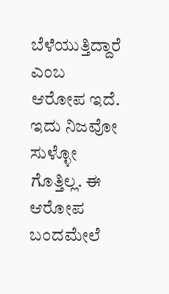ಬೆಳೆಯುತ್ತಿದ್ದಾರೆ ಎಂಬ ಆರೋಪ ಇದೆ. ಇದು ನಿಜವೋ ಸುಳ್ಳೋ ಗೊತ್ತಿಲ್ಲ. ಈ ಆರೋಪ ಬಂದಮೇಲೆ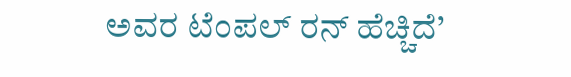ಅವರ ಟೆಂಪಲ್ ರನ್ ಹೆಚ್ಚಿದೆ’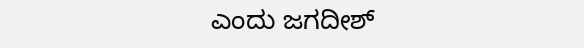ಎಂದು ಜಗದೀಶ್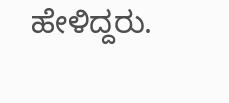ಹೇಳಿದ್ದರು.